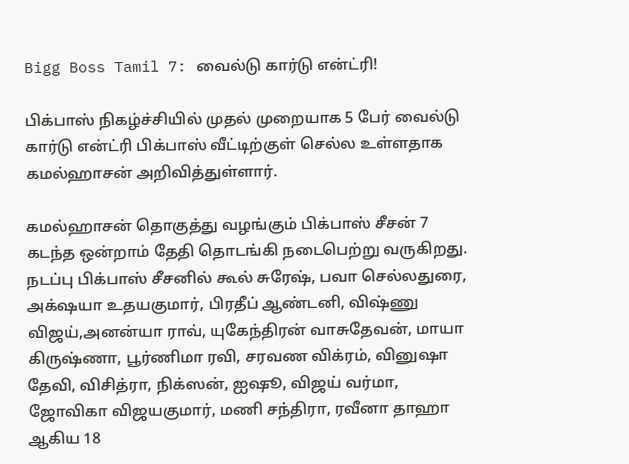Bigg Boss Tamil 7: வைல்டு கார்டு என்ட்ரி!

பிக்பாஸ் நிகழ்ச்சியில் முதல் முறையாக 5 பேர் வைல்டு கார்டு என்ட்ரி பிக்பாஸ் வீட்டிற்குள் செல்ல உள்ளதாக கமல்ஹாசன் அறிவித்துள்ளார்.

கமல்ஹாசன் தொகுத்து வழங்கும் பிக்பாஸ் சீசன் 7 கடந்த ஒன்றாம் தேதி தொடங்கி நடைபெற்று வருகிறது. நடப்பு பிக்பாஸ் சீசனில் கூல் சுரேஷ், பவா செல்லதுரை, அக்‌ஷயா உதயகுமார், பிரதீப் ஆண்டனி, விஷ்ணு விஜய்,அனன்யா ராவ், யுகேந்திரன் வாசுதேவன், மாயா கிருஷ்ணா, பூர்ணிமா ரவி, சரவண விக்ரம், வினுஷா தேவி, விசித்ரா, நிக்ஸன், ஐஷூ, விஜய் வர்மா, ஜோவிகா விஜயகுமார், மணி சந்திரா, ரவீனா தாஹா ஆகிய 18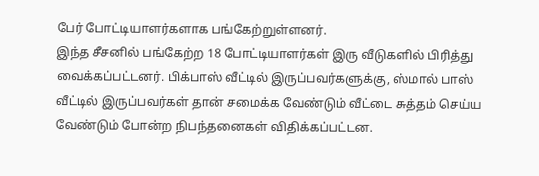பேர் போட்டியாளர்களாக பங்கேற்றுள்ளனர்.
இந்த சீசனில் பங்கேற்ற 18 போட்டியாளர்கள் இரு வீடுகளில் பிரித்து வைக்கப்பட்டனர். பிக்பாஸ் வீட்டில் இருப்பவர்களுக்கு, ஸ்மால் பாஸ் வீட்டில் இருப்பவர்கள் தான் சமைக்க வேண்டும் வீட்டை சுத்தம் செய்ய வேண்டும் போன்ற நிபந்தனைகள் விதிக்கப்பட்டன.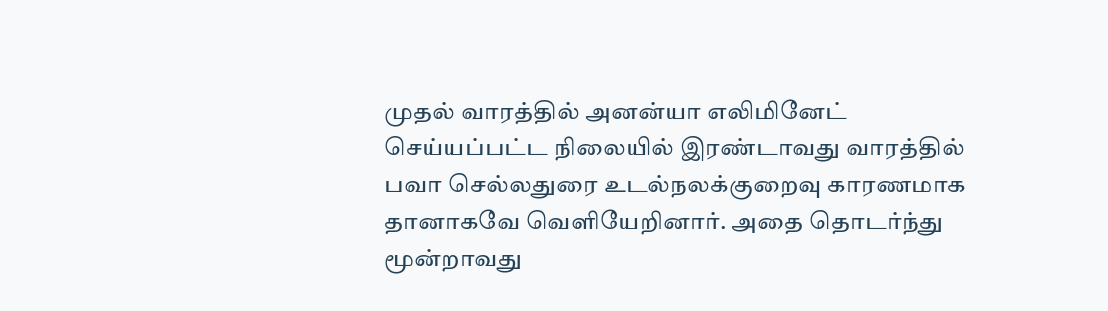முதல் வாரத்தில் அனன்யா எலிமினேட் செய்யப்பட்ட நிலையில் இரண்டாவது வாரத்தில் பவா செல்லதுரை உடல்நலக்குறைவு காரணமாக தானாகவே வெளியேறினார். அதை தொடர்ந்து மூன்றாவது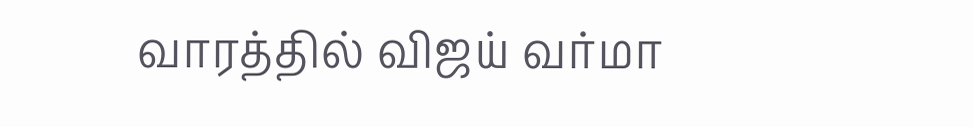வாரத்தில் விஜய் வர்மா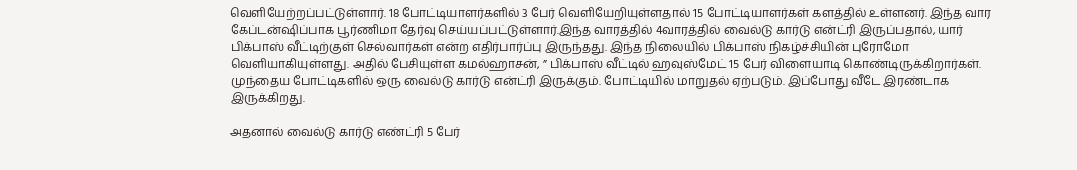வெளியேற்றப்பட்டுள்ளார். 18 போட்டியாளர்களில் 3 பேர் வெளியேறியுள்ளதால் 15 போட்டியாளர்கள் களத்தில் உள்ளனர். இந்த வார கேப்டன்ஷிப்பாக பூர்ணிமா தேர்வு செய்யப்பட்டுள்ளார்.இந்த வாரத்தில் 4வாரத்தில் வைல்டு கார்டு என்ட்ரி இருப்பதால், யார் பிக்பாஸ் வீட்டிற்குள் செல்வார்கள் என்ற எதிர்பார்ப்பு இருந்தது. இந்த நிலையில் பிக்பாஸ் நிகழ்ச்சியின் புரோமோ வெளியாகியுள்ளது. அதில் பேசியுள்ள கமல்ஹாசன், ” பிக்பாஸ் வீட்டில் ஹவுஸ்மேட் 15 பேர் விளையாடி கொண்டிருக்கிறார்கள். முந்தைய போட்டிகளில் ஒரு வைல்டு கார்டு என்ட்ரி இருக்கும். போட்டியில் மாறுதல் ஏற்படும். இப்போது வீடே இரண்டாக இருக்கிறது.

அதனால் வைல்டு கார்டு எண்ட்ரி 5 பேர்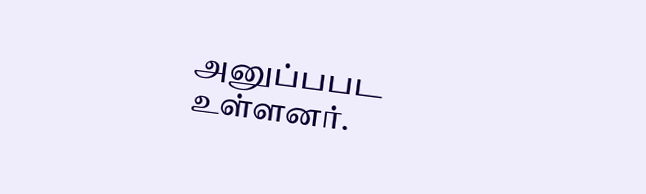அனுப்பபட உள்ளனர்.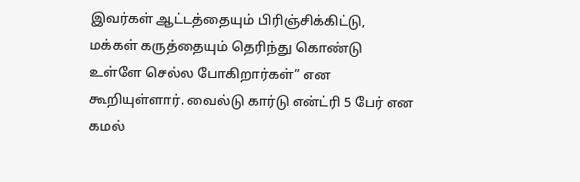இவர்கள் ஆட்டத்தையும் பிரிஞ்சிக்கிட்டு, மக்கள் கருத்தையும் தெரிந்து கொண்டு உள்ளே செல்ல போகிறார்கள்” என கூறியுள்ளார். வைல்டு கார்டு என்ட்ரி 5 பேர் என கமல்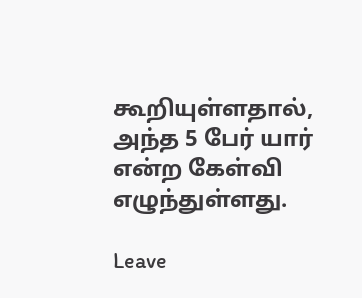கூறியுள்ளதால், அந்த 5 பேர் யார் என்ற கேள்வி எழுந்துள்ளது.

Leave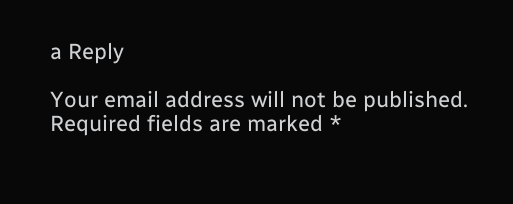a Reply

Your email address will not be published. Required fields are marked *